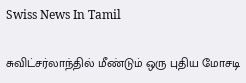Swiss News In Tamil

சுவிட்சர்லாந்தில் மீண்டும் ஒரு புதிய மோசடி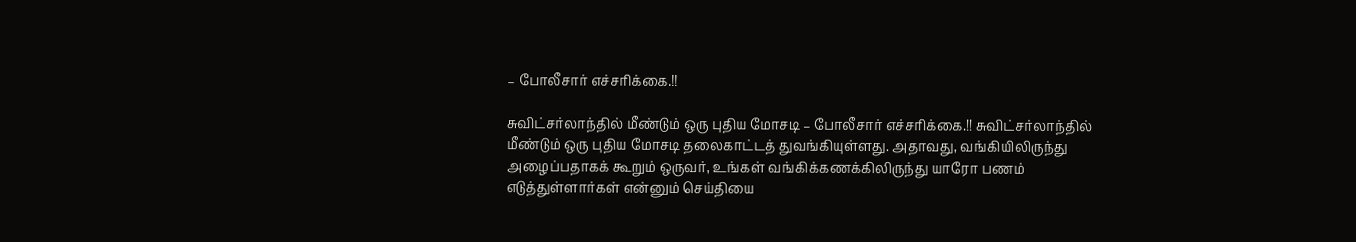– போலீசார் எச்சரிக்கை.!!

சுவிட்சர்லாந்தில் மீண்டும் ஒரு புதிய மோசடி – போலீசார் எச்சரிக்கை.!! சுவிட்சர்லாந்தில் மீண்டும் ஒரு புதிய மோசடி தலைகாட்டத் துவங்கியுள்ளது. அதாவது, வங்கியிலிருந்து அழைப்பதாகக் கூறும் ஒருவர், உங்கள் வங்கிக்கணக்கிலிருந்து யாரோ பணம் எடுத்துள்ளார்கள் என்னும் செய்தியை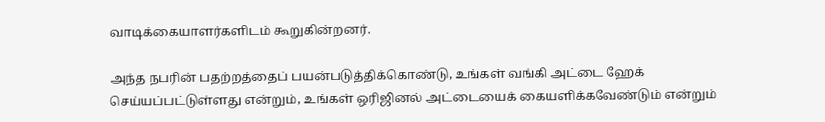வாடிக்கையாளர்களிடம் கூறுகின்றனர்.

அந்த நபரின் பதற்றத்தைப் பயன்படுத்திக்கொண்டு, உங்கள் வங்கி அட்டை ஹேக் செய்யப்பட்டுள்ளது என்றும், உங்கள் ஒரிஜினல் அட்டையைக் கையளிக்கவேண்டும் என்றும்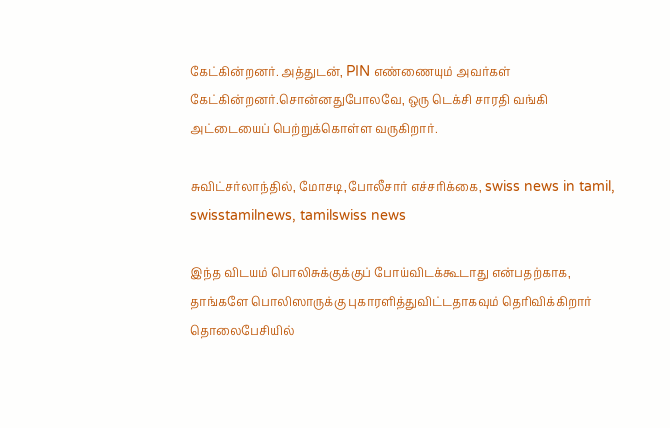கேட்கின்றனர். அத்துடன், PIN எண்ணையும் அவர்கள் கேட்கின்றனர்.சொன்னதுபோலவே, ஒரு டெக்சி சாரதி வங்கி அட்டையைப் பெற்றுக்கொள்ள வருகிறார்.

சுவிட்சர்லாந்தில், மோசடி,போலீசார் எச்சரிக்கை, swiss news in tamil, swisstamilnews, tamilswiss news

இந்த விடயம் பொலிசுக்குக்குப் போய்விடக்கூடாது என்பதற்காக, தாங்களே பொலிஸாருக்கு புகாரளித்துவிட்டதாகவும் தெரிவிக்கிறார் தொலைபேசியில்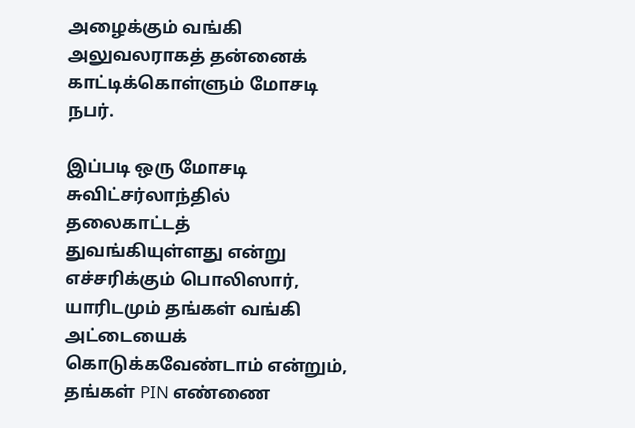அழைக்கும் வங்கி அலுவலராகத் தன்னைக் காட்டிக்கொள்ளும் மோசடி நபர்.

இப்படி ஒரு மோசடி சுவிட்சர்லாந்தில் தலைகாட்டத் துவங்கியுள்ளது என்று எச்சரிக்கும் பொலிஸார், யாரிடமும் தங்கள் வங்கி அட்டையைக் கொடுக்கவேண்டாம் என்றும், தங்கள் PIN எண்ணை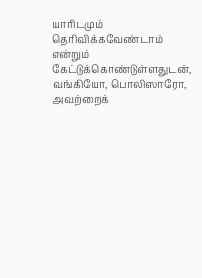யாரிடமும் தெரிவிக்கவேண்டாம் என்றும் கேட்டுக்கொண்டுள்ளதுடன், வங்கியோ, பொலிஸாரோ, அவற்றைக்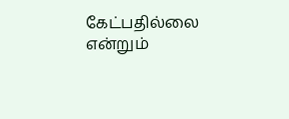கேட்பதில்லை என்றும்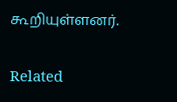கூறியுள்ளனர்.

Related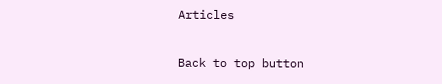Articles

Back to top button